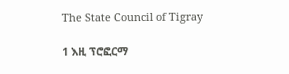The State Council of Tigray

1 እዚ ፕሮፎርማ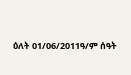ዕለት 01/06/2011ዓ/ም ሰዓት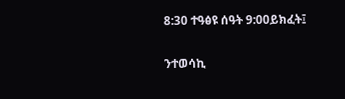8:30 ተዓፅዩ ሰዓት 9:00ይክፈት፤

ንተወሳኪ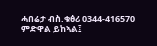ሓበሬታ ብስ.ቁፅሪ 0344-416570 ምድዋል ይከኣል፤